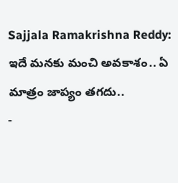Sajjala Ramakrishna Reddy: ఇదే మనకు మంచి అవకాశం.. ఏ మాత్రం జాప్యం తగదు..
-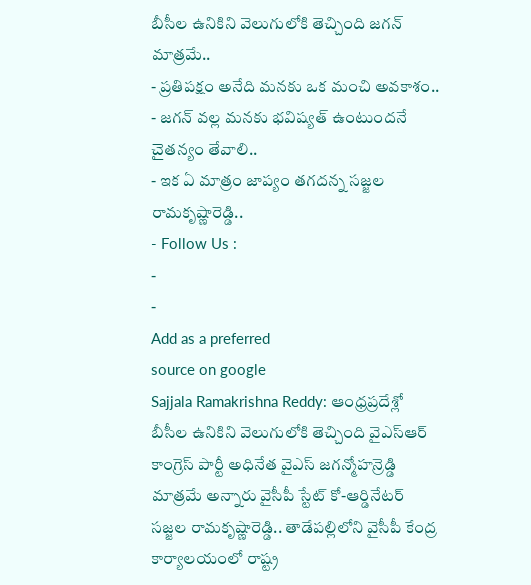బీసీల ఉనికిని వెలుగులోకి తెచ్చింది జగన్ మాత్రమే..
- ప్రతిపక్షం అనేది మనకు ఒక మంచి అవకాశం..
- జగన్ వల్ల మనకు భవిష్యత్ ఉంటుందనే చైతన్యం తేవాలి..
- ఇక ఏ మాత్రం జాప్యం తగదన్న సజ్జల రామకృష్ణారెడ్డి..
- Follow Us :
-
-
Add as a preferred
source on google
Sajjala Ramakrishna Reddy: ఆంధ్రప్రదేశ్లో బీసీల ఉనికిని వెలుగులోకి తెచ్చింది వైఎస్ఆర్ కాంగ్రెస్ పార్టీ అధినేత వైఎస్ జగన్మోహన్రెడ్డి మాత్రమే అన్నారు వైసీపీ స్టేట్ కో-ఆర్డినేటర్ సజ్జల రామకృష్ణారెడ్డి.. తాడేపల్లిలోని వైసీపీ కేంద్ర కార్యాలయంలో రాష్ట్ర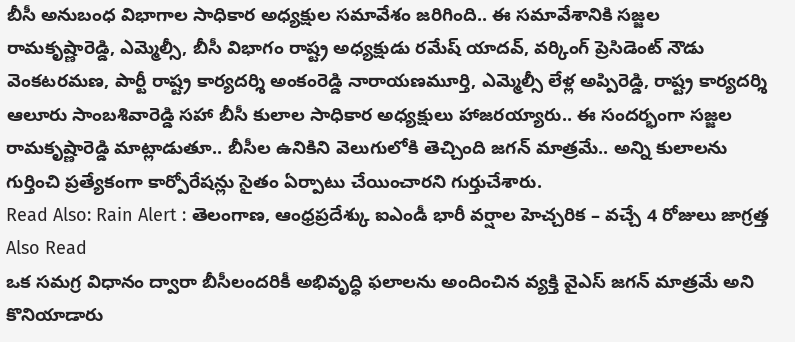బీసీ అనుబంధ విభాగాల సాధికార అధ్యక్షుల సమావేశం జరిగింది.. ఈ సమావేశానికి సజ్జల రామకృష్ణారెడ్డి, ఎమ్మెల్సీ, బీసీ విభాగం రాష్ట్ర అధ్యక్షుడు రమేష్ యాదవ్, వర్కింగ్ ప్రెసిడెంట్ నౌడు వెంకటరమణ, పార్టీ రాష్ట్ర కార్యదర్శి అంకంరెడ్డి నారాయణమూర్తి, ఎమ్మెల్సీ లేళ్ల అప్పిరెడ్డి, రాష్ట్ర కార్యదర్శి ఆలూరు సాంబశివారెడ్డి సహా బీసీ కులాల సాధికార అధ్యక్షులు హాజరయ్యారు.. ఈ సందర్భంగా సజ్జల రామకృష్ణారెడ్డి మాట్లాడుతూ.. బీసీల ఉనికిని వెలుగులోకి తెచ్చింది జగన్ మాత్రమే.. అన్ని కులాలను గుర్తించి ప్రత్యేకంగా కార్పోరేషన్లు సైతం ఏర్పాటు చేయించారని గుర్తుచేశారు.
Read Also: Rain Alert : తెలంగాణ, ఆంధ్రప్రదేశ్కు ఐఎండీ భారీ వర్షాల హెచ్చరిక – వచ్చే 4 రోజులు జాగ్రత్త
Also Read
ఒక సమగ్ర విధానం ద్వారా బీసీలందరికీ అభివృద్ధి ఫలాలను అందించిన వ్యక్తి వైఎస్ జగన్ మాత్రమే అని కొనియాడారు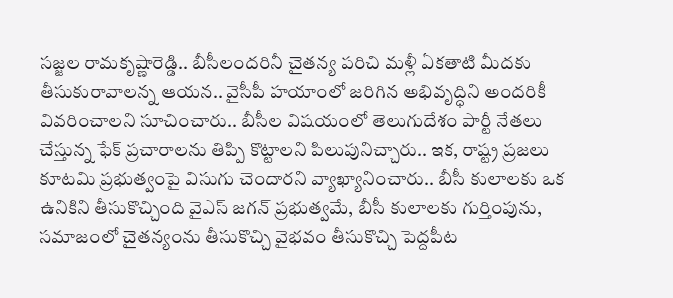సజ్జల రామకృష్ణారెడ్డి.. బీసీలందరినీ చైతన్య పరిచి మళ్లీ ఏకతాటి మీదకు తీసుకురావాలన్న ఆయన.. వైసీపీ హయాంలో జరిగిన అభివృద్ధిని అందరికీ వివరించాలని సూచించారు.. బీసీల విషయంలో తెలుగుదేశం పార్టీ నేతలు చేస్తున్న ఫేక్ ప్రచారాలను తిప్పి కొట్టాలని పిలుపునిచ్చారు.. ఇక, రాష్ట్ర ప్రజలు కూటమి ప్రభుత్వంపై విసుగు చెందారని వ్యాఖ్యానించారు.. బీసీ కులాలకు ఒక ఉనికిని తీసుకొచ్చింది వైఎస్ జగన్ ప్రభుత్వమే, బీసీ కులాలకు గుర్తింపును, సమాజంలో చైతన్యంను తీసుకొచ్చి వైభవం తీసుకొచ్చి పెద్దపీట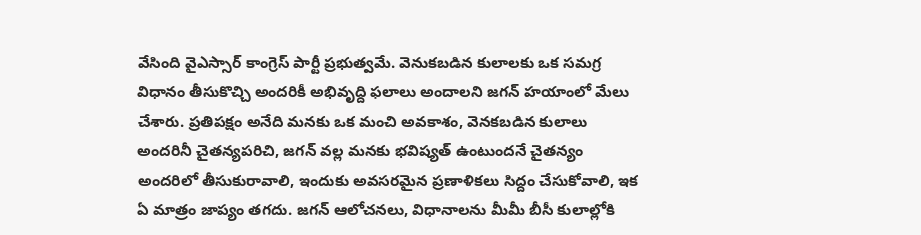వేసింది వైఎస్సార్ కాంగ్రెస్ పార్టీ ప్రభుత్వమే. వెనుకబడిన కులాలకు ఒక సమగ్ర విధానం తీసుకొచ్చి అందరికీ అభివృద్ది ఫలాలు అందాలని జగన్ హయాంలో మేలు చేశారు. ప్రతిపక్షం అనేది మనకు ఒక మంచి అవకాశం, వెనకబడిన కులాలు అందరినీ చైతన్యపరిచి, జగన్ వల్ల మనకు భవిష్యత్ ఉంటుందనే చైతన్యం అందరిలో తీసుకురావాలి, ఇందుకు అవసరమైన ప్రణాళికలు సిద్దం చేసుకోవాలి, ఇక ఏ మాత్రం జాప్యం తగదు. జగన్ ఆలోచనలు, విధానాలను మీమీ బీసీ కులాల్లోకి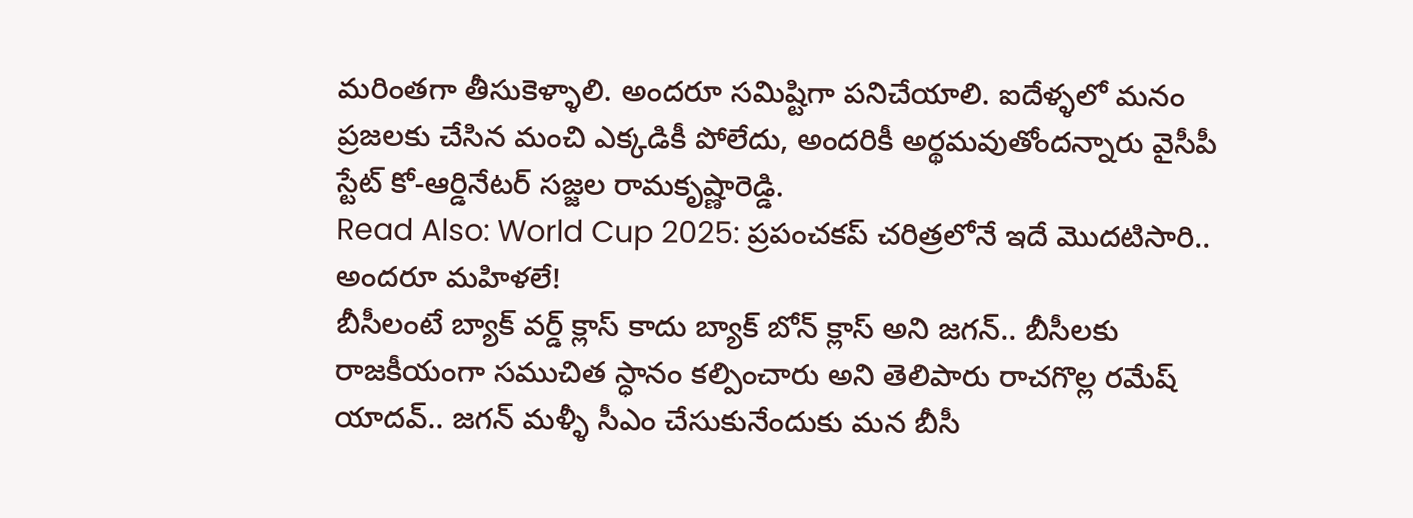మరింతగా తీసుకెళ్ళాలి. అందరూ సమిష్టిగా పనిచేయాలి. ఐదేళ్ళలో మనం ప్రజలకు చేసిన మంచి ఎక్కడికీ పోలేదు, అందరికీ అర్థమవుతోందన్నారు వైసీపీ స్టేట్ కో-ఆర్డినేటర్ సజ్జల రామకృష్ణారెడ్డి.
Read Also: World Cup 2025: ప్రపంచకప్ చరిత్రలోనే ఇదే మొదటిసారి.. అందరూ మహిళలే!
బీసీలంటే బ్యాక్ వర్డ్ క్లాస్ కాదు బ్యాక్ బోన్ క్లాస్ అని జగన్.. బీసీలకు రాజకీయంగా సముచిత స్ధానం కల్పించారు అని తెలిపారు రాచగొల్ల రమేష్ యాదవ్.. జగన్ మళ్ళీ సీఎం చేసుకునేందుకు మన బీసీ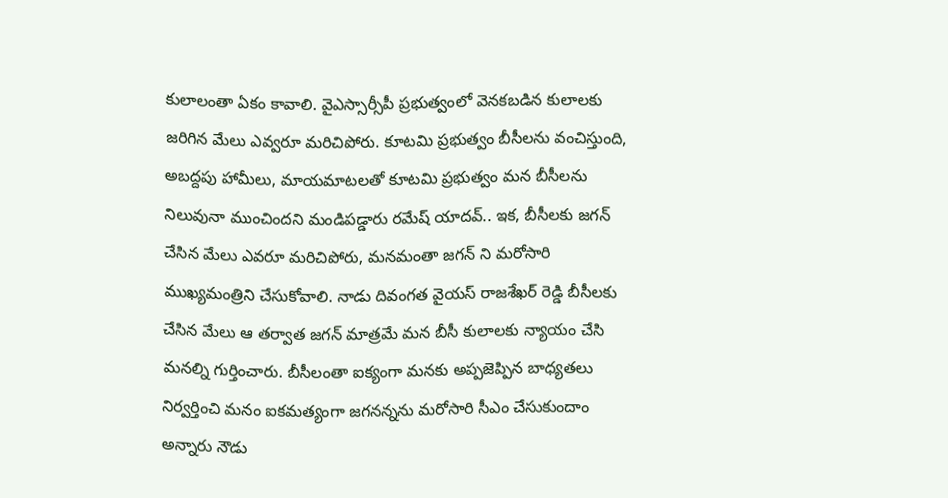కులాలంతా ఏకం కావాలి. వైఎస్సార్సీపీ ప్రభుత్వంలో వెనకబడిన కులాలకు జరిగిన మేలు ఎవ్వరూ మరిచిపోరు. కూటమి ప్రభుత్వం బీసీలను వంచిస్తుంది, అబద్దపు హామీలు, మాయమాటలతో కూటమి ప్రభుత్వం మన బీసీలను నిలువునా ముంచిందని మండిపడ్డారు రమేష్ యాదవ్.. ఇక, బీసీలకు జగన్ చేసిన మేలు ఎవరూ మరిచిపోరు, మనమంతా జగన్ ని మరోసారి ముఖ్యమంత్రిని చేసుకోవాలి. నాడు దివంగత వైయస్ రాజశేఖర్ రెడ్డి బీసీలకు చేసిన మేలు ఆ తర్వాత జగన్ మాత్రమే మన బీసీ కులాలకు న్యాయం చేసి మనల్ని గుర్తించారు. బీసీలంతా ఐక్యంగా మనకు అప్పజెప్పిన బాధ్యతలు నిర్వర్తించి మనం ఐకమత్యంగా జగనన్నను మరోసారి సీఎం చేసుకుందాం అన్నారు నౌడు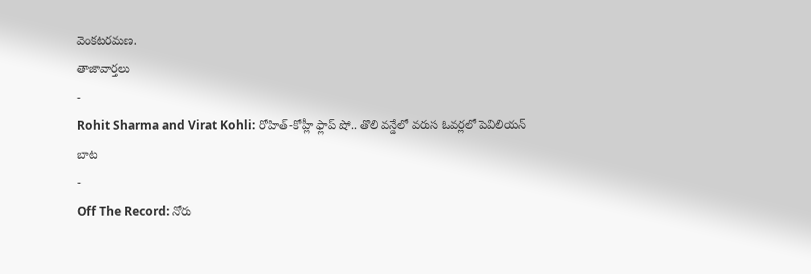వెంకటరమణ.
తాజావార్తలు
-
Rohit Sharma and Virat Kohli: రోహిత్-కోహ్లీ ఫ్లాప్ షో.. తొలి వన్డేలో వరుస ఓవర్లలో పెవిలియన్ బాట
-
Off The Record: నోరు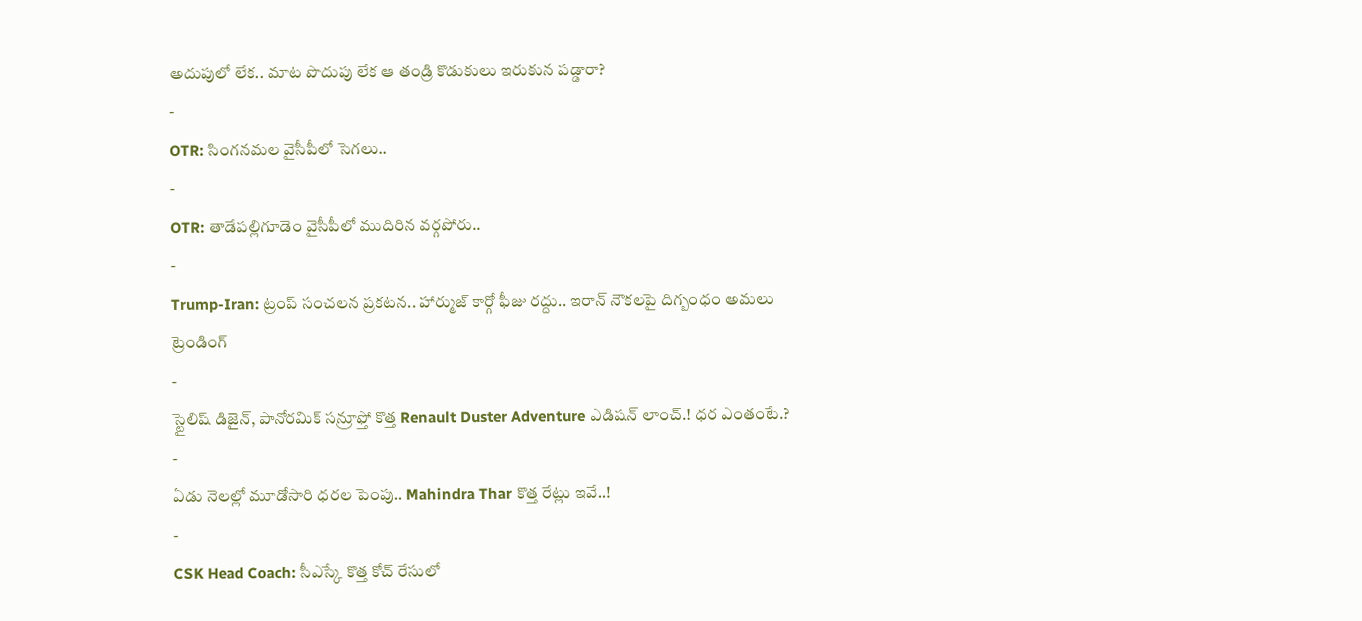అదుపులో లేక.. మాట పొదుపు లేక ఆ తండ్రి కొడుకులు ఇరుకున పడ్డారా?
-
OTR: సింగనమల వైసీపీలో సెగలు..
-
OTR: తాడేపల్లిగూడెం వైసీపీలో ముదిరిన వర్గపోరు..
-
Trump-Iran: ట్రంప్ సంచలన ప్రకటన.. హార్ముజ్ కార్గో ఫీజు రద్దు.. ఇరాన్ నౌకలపై దిగ్బంధం అమలు
ట్రెండింగ్
-
స్టైలిష్ డిజైన్, పానోరమిక్ సన్రూఫ్తో కొత్త Renault Duster Adventure ఎడిషన్ లాంచ్.! ధర ఎంతంటే.?
-
ఏడు నెలల్లో మూడోసారి ధరల పెంపు.. Mahindra Thar కొత్త రేట్లు ఇవే..!
-
CSK Head Coach: సీఎస్కే కొత్త కోచ్ రేసులో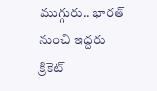ముగ్గురు.. భారత్ నుంచి ఇద్దరు క్రికెట్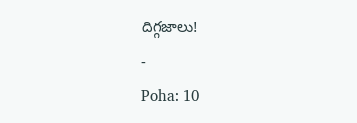దిగ్గజాలు!
-
Poha: 10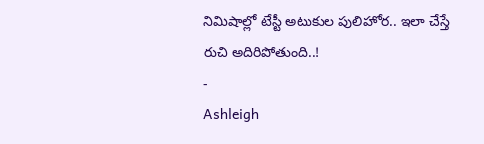నిమిషాల్లో టేస్టీ అటుకుల పులిహోర.. ఇలా చేస్తే రుచి అదిరిపోతుంది..!
-
Ashleigh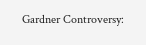Gardner Controversy: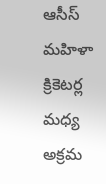ఆసీస్ మహిళా క్రికెటర్ల మధ్య అక్రమ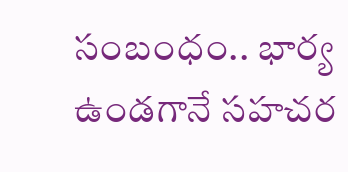సంబంధం.. భార్య ఉండగానే సహచర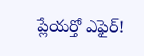ప్లేయర్తో ఎఫైర్!